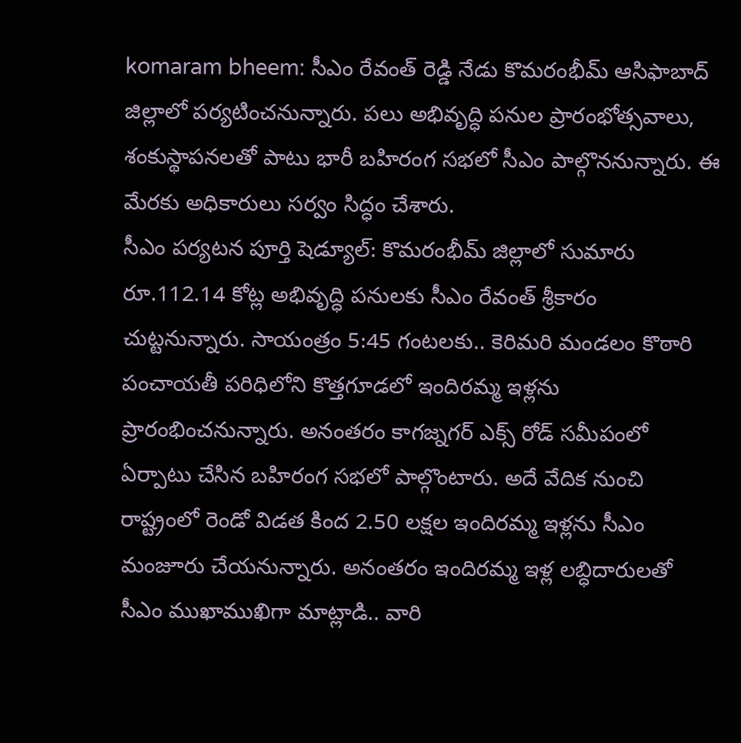komaram bheem: సీఎం రేవంత్ రెడ్డి నేడు కొమరంభీమ్ ఆసిఫాబాద్ జిల్లాలో పర్యటించనున్నారు. పలు అభివృద్ధి పనుల ప్రారంభోత్సవాలు, శంకుస్థాపనలతో పాటు భారీ బహిరంగ సభలో సీఎం పాల్గొననున్నారు. ఈ మేరకు అధికారులు సర్వం సిద్ధం చేశారు.
సీఎం పర్యటన పూర్తి షెడ్యూల్: కొమరంభీమ్ జిల్లాలో సుమారు రూ.112.14 కోట్ల అభివృద్ధి పనులకు సీఎం రేవంత్ శ్రీకారం చుట్టనున్నారు. సాయంత్రం 5:45 గంటలకు.. కెరిమరి మండలం కొఠారి పంచాయతీ పరిధిలోని కొత్తగూడలో ఇందిరమ్మ ఇళ్లను ప్రారంభించనున్నారు. అనంతరం కాగజ్నగర్ ఎక్స్ రోడ్ సమీపంలో ఏర్పాటు చేసిన బహిరంగ సభలో పాల్గొంటారు. అదే వేదిక నుంచి రాష్ట్రంలో రెండో విడత కింద 2.50 లక్షల ఇందిరమ్మ ఇళ్లను సీఎం మంజూరు చేయనున్నారు. అనంతరం ఇందిరమ్మ ఇళ్ల లబ్ధిదారులతో సీఎం ముఖాముఖిగా మాట్లాడి.. వారి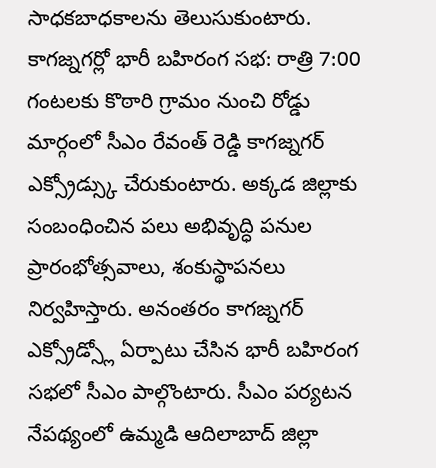సాధకబాధకాలను తెలుసుకుంటారు.
కాగజ్నగర్లో భారీ బహిరంగ సభ: రాత్రి 7:00 గంటలకు కొఠారి గ్రామం నుంచి రోడ్డు మార్గంలో సీఎం రేవంత్ రెడ్డి కాగజ్నగర్ ఎక్స్రోడ్స్కు చేరుకుంటారు. అక్కడ జిల్లాకు సంబంధించిన పలు అభివృద్ధి పనుల ప్రారంభోత్సవాలు, శంకుస్థాపనలు నిర్వహిస్తారు. అనంతరం కాగజ్నగర్ ఎక్స్రోడ్స్లో ఏర్పాటు చేసిన భారీ బహిరంగ సభలో సీఎం పాల్గొంటారు. సీఎం పర్యటన నేపథ్యంలో ఉమ్మడి ఆదిలాబాద్ జిల్లా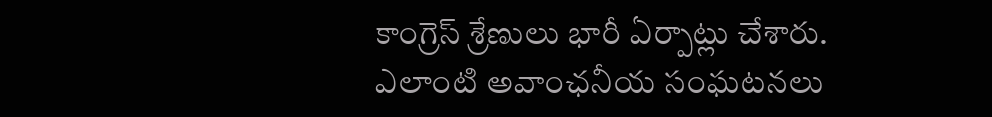కాంగ్రెస్ శ్రేణులు భారీ ఏర్పాట్లు చేశారు. ఎలాంటి అవాంఛనీయ సంఘటనలు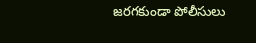జరగకుండా పోలీసులు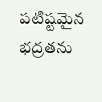పటిష్టమైన భద్రతను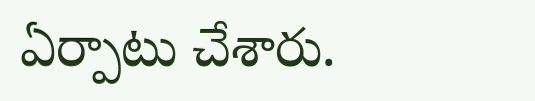ఏర్పాటు చేశారు.